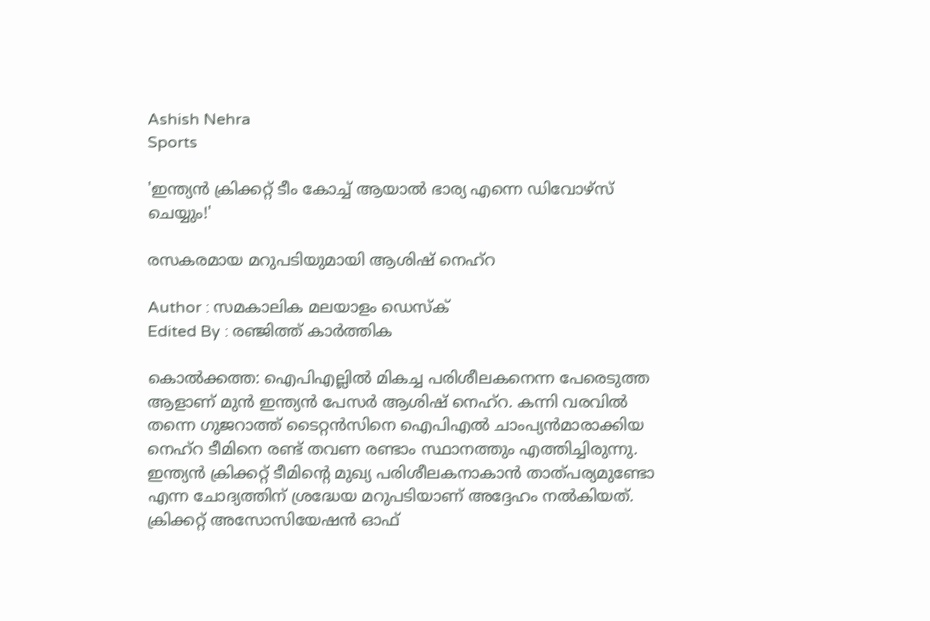Ashish Nehra
Sports

'ഇന്ത്യൻ ക്രിക്കറ്റ് ടീം കോച്ച് ആയാൽ ഭാര്യ എന്നെ ഡിവോഴ്സ് ചെയ്യും!'

രസകരമായ മറുപടിയുമായി ആശിഷ് നെഹ്റ

Author : സമകാലിക മലയാളം ഡെസ്ക്
Edited By : രഞ്ജിത്ത് കാർത്തിക

കൊൽക്കത്ത: ഐപിഎല്ലിൽ മികച്ച പരിശീലകനെന്ന പേരെടുത്ത ആളാണ് മുൻ ഇന്ത്യൻ പേസർ ആശിഷ് നെഹ്റ. കന്നി വരവിൽ തന്നെ ഗുജറാത്ത് ടൈറ്റൻസിനെ ഐപിഎൽ ചാംപ്യൻമാരാക്കിയ നെഹ്റ ടീമിനെ രണ്ട് തവണ രണ്ടാം സ്ഥാനത്തും എത്തിച്ചിരുന്നു. ഇന്ത്യൻ ക്രിക്കറ്റ് ടീമിന്റെ മുഖ്യ പരിശീലകനാകാൻ താത്പര്യമുണ്ടോ എന്ന ചോദ്യത്തിന് ശ്രദ്ധേയ മറുപടിയാണ് അദ്ദേഹം നൽകിയത്. ക്രിക്കറ്റ് അസോസിയേഷൻ ഓഫ്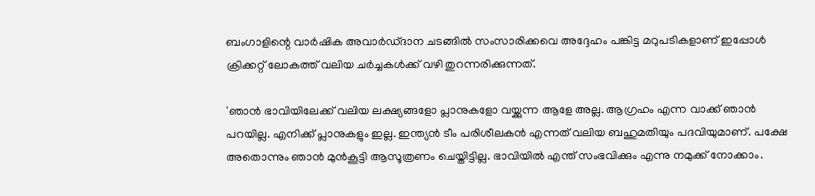ബംഗാളിന്റെ വാർഷിക അവാർഡ്ദാന ചടങ്ങിൽ സംസാരിക്കവെ അദ്ദേഹം പങ്കിട്ട മറുപടികളാണ് ഇപ്പോൾ ക്രിക്കറ്റ് ലോകത്ത് വലിയ ചർച്ചകൾക്ക് വഴി തുറന്നരിക്കുന്നത്.

'ഞാൻ ഭാവിയിലേക്ക് വലിയ ലക്ഷ്യങ്ങളോ പ്ലാനുകളോ വയ്ക്കുന്ന ആളേ അല്ല. ആഗ്രഹം എന്ന വാക്ക് ഞാൻ പറയില്ല. എനിക്ക് പ്ലാനുകളും ഇല്ല. ഇന്ത്യൻ ടീം പരിശീലകൻ എന്നത് വലിയ ബഹുമതിയും പദവിയുമാണ്. പക്ഷേ അതൊന്നും ഞാൻ മുൻകൂട്ടി ആസൂത്രണം ചെയ്തിട്ടില്ല. ഭാവിയിൽ എന്ത് സംഭവിക്കും എന്നു നമുക്ക് നോക്കാം.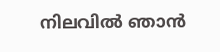നിലവിൽ ഞാൻ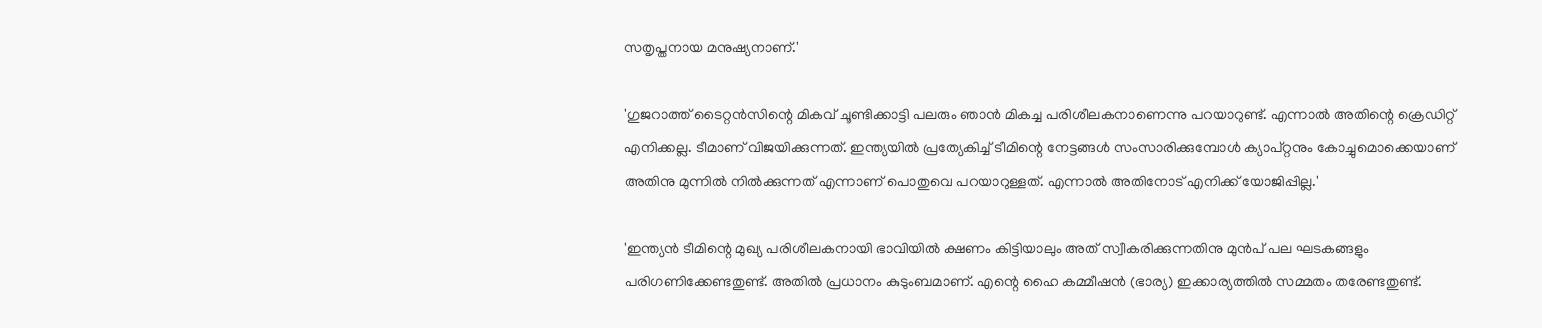സതൃപ്തനായ മനുഷ്യനാണ്.'

'ഗുജറാത്ത് ടൈറ്റൻസിന്റെ മികവ് ചൂണ്ടിക്കാട്ടി പലരും ഞാൻ മികച്ച പരിശീലകനാണെന്നു പറയാറുണ്ട്. എന്നാൽ അതിന്റെ ക്രെഡിറ്റ് എനിക്കല്ല. ടീമാണ് വിജയിക്കുന്നത്. ഇന്ത്യയിൽ പ്രത്യേകിച്ച് ടീമിന്റെ നേട്ടങ്ങൾ സംസാരിക്കുമ്പോൾ ക്യാപ്റ്റനും കോച്ചുമൊക്കെയാണ് അതിനു മുന്നിൽ നിൽക്കുന്നത് എന്നാണ് പൊതുവെ പറയാറുള്ളത്. എന്നാൽ അതിനോട് എനിക്ക് യോജിപ്പില്ല.'

'ഇന്ത്യൻ ടീമിന്റെ മുഖ്യ പരിശീലകനായി ഭാവിയിൽ ക്ഷണം കിട്ടിയാലും അത് സ്വീകരിക്കുന്നതിനു മുൻപ് പല ഘടകങ്ങളും പരിഗണിക്കേണ്ടതുണ്ട്. അതിൽ പ്രധാനം കുടുംബമാണ്. എന്റെ ഹൈ കമ്മീഷൻ (ഭാര്യ) ഇക്കാര്യത്തിൽ സമ്മതം തരേണ്ടതുണ്ട്.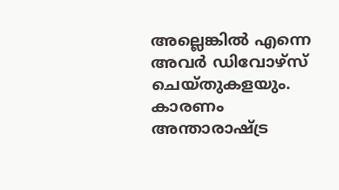അല്ലെങ്കിൽ എന്നെ അവർ ഡിവോഴ്സ് ചെയ്തുകളയും. കാരണം അന്താരാഷ്ട്ര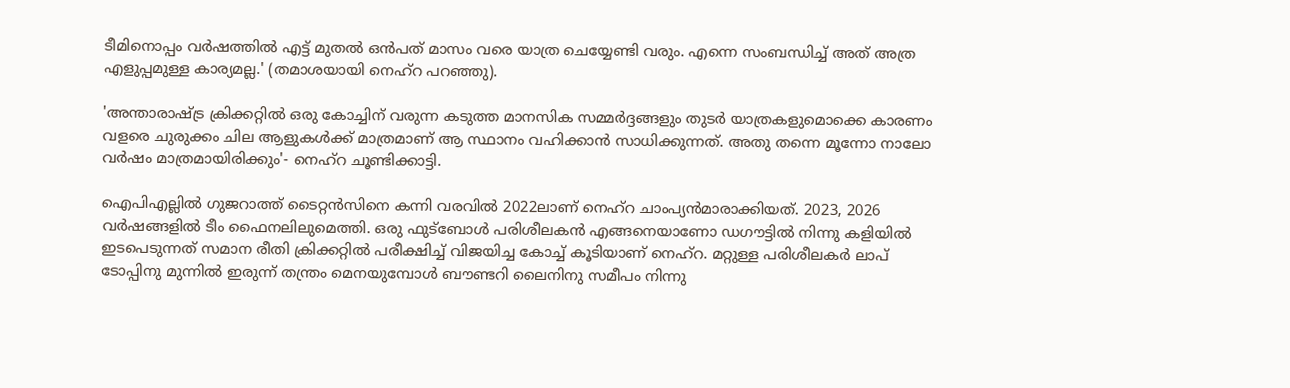ടീമിനൊപ്പം വർഷത്തിൽ എട്ട് മുതൽ ഒൻപത് മാസം വരെ യാത്ര ചെയ്യേണ്ടി വരും. എന്നെ സംബന്ധിച്ച് അത് അത്ര എളുപ്പമുള്ള കാര്യമല്ല.' (തമാശയായി നെഹ്റ പറഞ്ഞു).

'അന്താരാഷ്ട്ര ക്രിക്കറ്റിൽ ഒരു കോച്ചിന് വരുന്ന കടുത്ത മാനസിക സമ്മർദ്ദങ്ങളും തുടർ യാത്രകളുമൊക്കെ കാരണം വളരെ ചുരുക്കം ചില ആളുകൾക്ക് മാത്രമാണ് ആ സ്ഥാനം വഹിക്കാൻ സാധിക്കുന്നത്. അതു തന്നെ മൂന്നോ നാലോ വർഷം മാത്രമായിരിക്കും'- നെഹ്റ ചൂണ്ടിക്കാട്ടി.

ഐപിഎല്ലിൽ ഗുജറാത്ത് ടൈറ്റൻസിനെ കന്നി വരവിൽ 2022ലാണ് നെഹ്റ ചാംപ്യൻമാരാക്കിയത്. 2023, 2026 വർഷങ്ങളിൽ ടീം ഫൈനലിലുമെത്തി. ഒരു ഫുട്ബോൾ പരിശീലകൻ എങ്ങനെയാണോ ഡഗൗട്ടിൽ നിന്നു കളിയിൽ ഇടപെടുന്നത് സമാന രീതി ക്രിക്കറ്റിൽ പരീക്ഷിച്ച് വിജയിച്ച കോച്ച് കൂടിയാണ് നെഹ്റ. മറ്റുള്ള പരിശീലകർ ലാപ് ടോപ്പിനു മുന്നിൽ ഇരുന്ന് തന്ത്രം മെനയുമ്പോൾ ബൗണ്ടറി ലൈനിനു സമീപം നിന്നു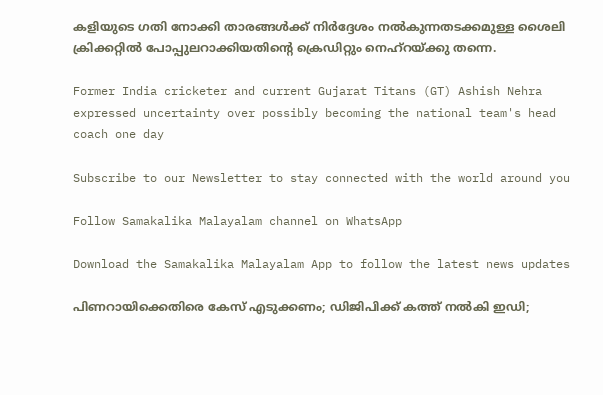കളിയുടെ ഗതി നോക്കി താരങ്ങൾക്ക് നിർദ്ദേശം നൽകുന്നതടക്കമുള്ള ശൈലി ക്രിക്കറ്റിൽ പോപ്പുലറാക്കിയതിന്റെ ക്രെഡിറ്റും നെഹ്റയ്ക്കു തന്നെ.

Former India cricketer and current Gujarat Titans (GT) Ashish Nehra expressed uncertainty over possibly becoming the national team's head coach one day

Subscribe to our Newsletter to stay connected with the world around you

Follow Samakalika Malayalam channel on WhatsApp

Download the Samakalika Malayalam App to follow the latest news updates

പിണറായിക്കെതിരെ കേസ് എടുക്കണം; ഡിജിപിക്ക് കത്ത് നല്‍കി ഇഡി;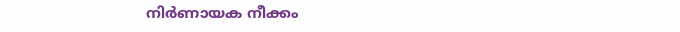നിര്‍ണായക നീക്കം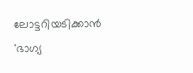ലോട്ടറിയടിക്കാൻ 'ഭാഗ്യ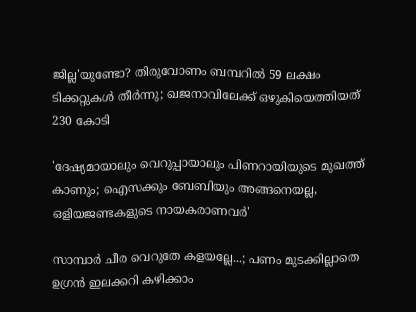ജില്ല'യുണ്ടോ? തിരുവോണം ബമ്പറിൽ 59 ലക്ഷം ടിക്കറ്റുകൾ തീർന്നു; ഖജനാവിലേക്ക് ഒഴുകിയെത്തിയത് 230 കോടി

'ദേഷ്യമായാലും വെറുപ്പായാലും പിണറായിയുടെ മുഖത്ത് കാണും; ഐസക്കും ബേബിയും അങ്ങനെയല്ല, ഒളിയജണ്ടകളുടെ നായകരാണവര്‍'

സാമ്പാര്‍ ചീര വെറുതേ കളയല്ലേ...; പണം മുടക്കില്ലാതെ ഉഗ്രന്‍ ഇലക്കറി കഴിക്കാം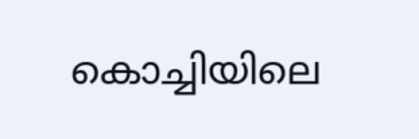കൊച്ചിയിലെ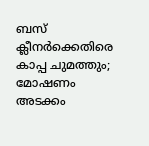ബസ് ക്ലീനര്‍ക്കെതിരെ കാപ്പ ചുമത്തും; മോഷണം അടക്കം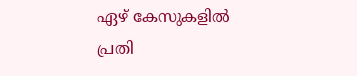ഏഴ് കേസുകളില്‍ പ്രതി